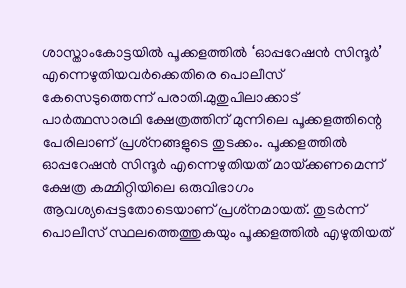ശാസ്താംകോട്ടയില്‍ പൂക്കളത്തില്‍ ‘ഓപ്പറേഷൻ സിന്ദൂർ’ എന്നെഴുതിയവർക്കെതിരെ പൊലീസ് കേസെടുത്തെന്ന് പരാതി.മുതുപിലാക്കാട് പാർത്ഥസാരഥി ക്ഷേത്രത്തിന് മുന്നിലെ പൂക്കളത്തിന്റെ പേരിലാണ് പ്രശ്‌നങ്ങളുടെ തുടക്കം. പൂക്കളത്തില്‍ ഓപ്പറേഷൻ സിന്ദൂർ എന്നെഴുതിയത് മായ്‌ക്കണമെന്ന് ക്ഷേത്ര കമ്മിറ്റിയിലെ ഒരുവിഭാഗം ആവശ്യപ്പെട്ടതോടെയാണ് പ്രശ്‌നമായത്. തുടർന്ന് പൊലീസ് സ്ഥലത്തെത്തുകയും പൂക്കളത്തില്‍ എഴുതിയത്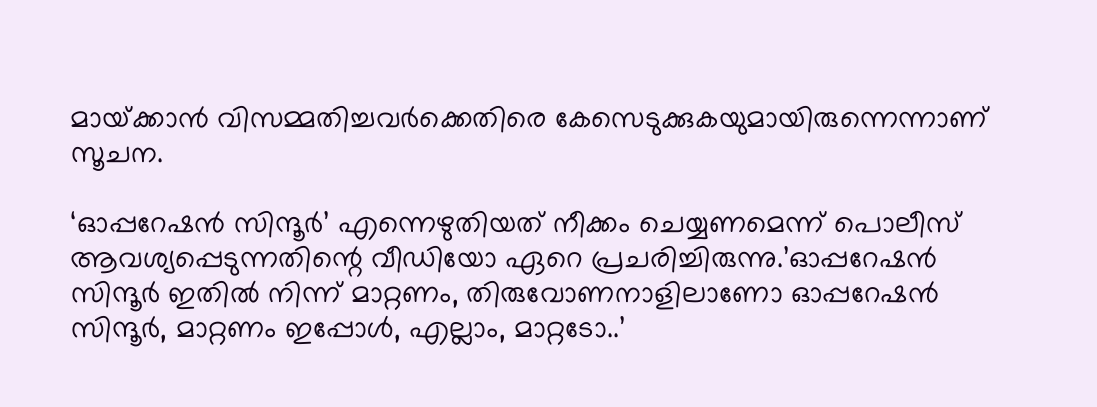മായ്‌ക്കാൻ വിസമ്മതിച്ചവർക്കെതിരെ കേസെടുക്കുകയുമായിരുന്നെന്നാണ് സൂചന.

‘ഓപ്പറേഷൻ സിന്ദൂർ’ എന്നെഴുതിയത് നീക്കം ചെയ്യണമെന്ന് പൊലീസ് ആവശ്യപ്പെടുന്നതിന്റെ വീഡിയോ ഏറെ പ്രചരിച്ചിരുന്നു.’ഓപ്പറേഷൻ സിന്ദൂർ ഇതില്‍ നിന്ന് മാറ്റണം, തിരുവോണനാളിലാണോ ഓപ്പറേഷൻ സിന്ദൂർ, മാറ്റണം ഇപ്പോള്‍, എല്ലാം, മാറ്റടോ..’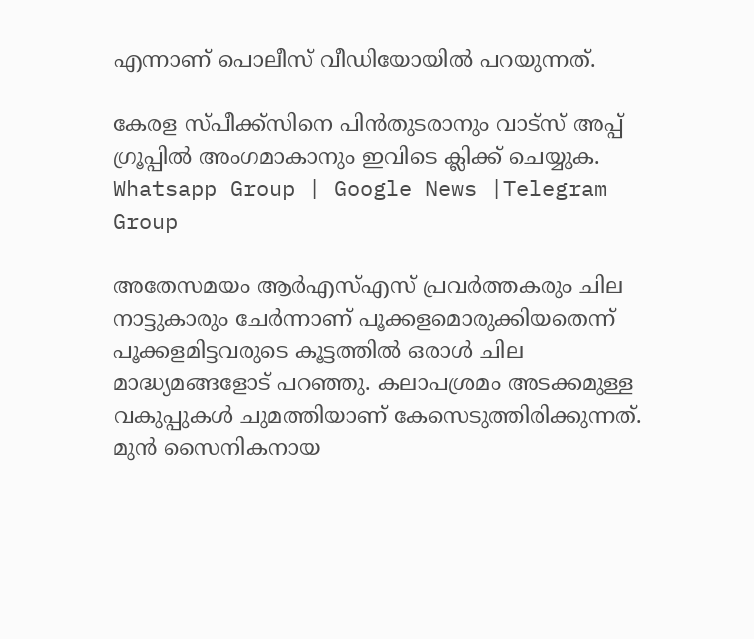എന്നാണ് പൊലീസ് വീഡിയോയില്‍ പറയുന്നത്.

കേരള സ്പീക്ക്സിനെ പിൻതുടരാനും വാട്സ് അപ്പ് ഗ്രൂപ്പിൽ അംഗമാകാനും ഇവിടെ ക്ലിക്ക് ചെയ്യുക. Whatsapp Group | Google News |Telegram Group

അതേസമയം ആർഎസ്‌എസ് പ്രവർത്തകരും ചില നാട്ടുകാരും ചേർന്നാണ് പൂക്കളമൊരുക്കിയതെന്ന് പൂക്കളമിട്ടവരുടെ കൂട്ടത്തില്‍ ഒരാള്‍ ചില മാദ്ധ്യമങ്ങളോട് പറഞ്ഞു. കലാപശ്രമം അടക്കമുള്ള വകുപ്പുകള്‍ ചുമത്തിയാണ് കേസെടുത്തിരിക്കുന്നത്. മുൻ സൈനികനായ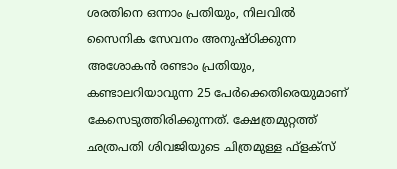ശരതിനെ ഒന്നാം പ്രതിയും, നിലവില്‍ സൈനിക സേവനം അനുഷ്ഠിക്കുന്ന അശോകൻ രണ്ടാം പ്രതിയും, കണ്ടാലറിയാവുന്ന 25 പേർക്കെതിരെയുമാണ് കേസെടുത്തിരിക്കുന്നത്. ക്ഷേത്രമുറ്റത്ത് ഛത്രപതി ശിവജിയുടെ ചിത്രമുള്ള ഫ്ളക്‌സ്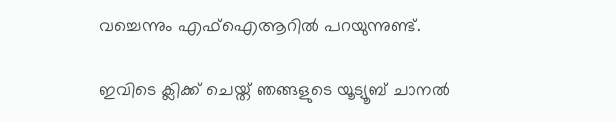വച്ചെന്നും എഫ്‌ഐആറില്‍ പറയുന്നുണ്ട്.

ഇവിടെ ക്ലിക്ക് ചെയ്ത് ഞങ്ങളുടെ യൂട്യൂബ് ചാനൽ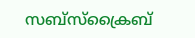സബ്സ്ക്രൈബ്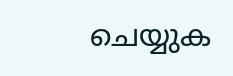ചെയ്യുക